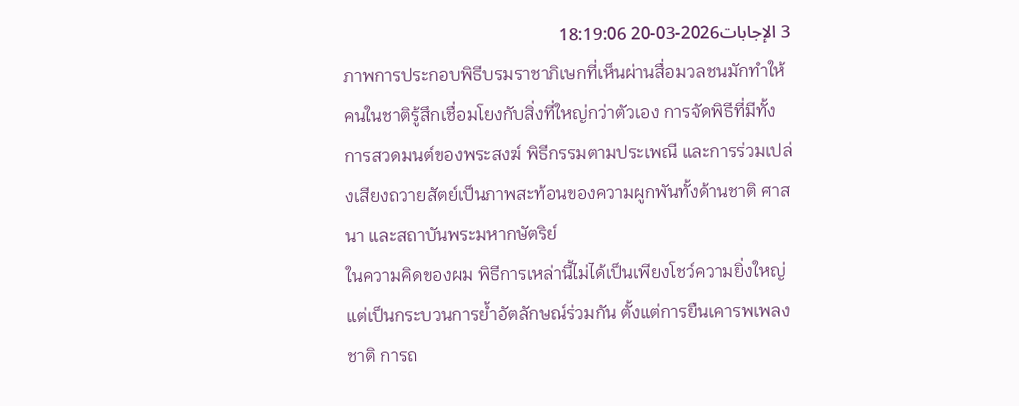3 الإجابات2026-03-20 18:19:06
ภาพการประกอบพิธีบรมราชาภิเษกที่เห็นผ่านสื่อมวลชนมักทำให้คนในชาติรู้สึกเชื่อมโยงกับสิ่งที่ใหญ่กว่าตัวเอง การจัดพิธีที่มีทั้งการสวดมนต์ของพระสงฆ์ พิธีกรรมตามประเพณี และการร่วมเปล่งเสียงถวายสัตย์เป็นภาพสะท้อนของความผูกพันทั้งด้านชาติ ศาสนา และสถาบันพระมหากษัตริย์
ในความคิดของผม พิธีการเหล่านี้ไม่ได้เป็นเพียงโชว์ความยิ่งใหญ่ แต่เป็นกระบวนการย้ำอัตลักษณ์ร่วมกัน ตั้งแต่การยืนเคารพเพลงชาติ การถ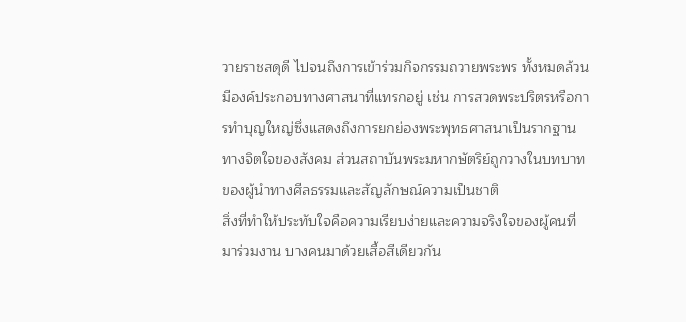วายราชสดุดี ไปจนถึงการเข้าร่วมกิจกรรมถวายพระพร ทั้งหมดล้วนมีองค์ประกอบทางศาสนาที่แทรกอยู่ เช่น การสวดพระปริตรหรือการทำบุญใหญ่ซึ่งแสดงถึงการยกย่องพระพุทธศาสนาเป็นรากฐานทางจิตใจของสังคม ส่วนสถาบันพระมหากษัตริย์ถูกวางในบทบาทของผู้นำทางศีลธรรมและสัญลักษณ์ความเป็นชาติ
สิ่งที่ทำให้ประทับใจคือความเรียบง่ายและความจริงใจของผู้คนที่มาร่วมงาน บางคนมาด้วยเสื้อสีเดียวกัน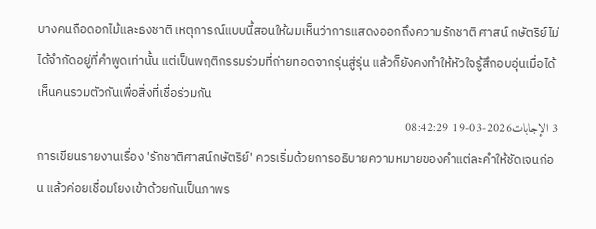บางคนถือดอกไม้และธงชาติ เหตุการณ์แบบนี้สอนให้ผมเห็นว่าการแสดงออกถึงความรักชาติ ศาสน์ กษัตริย์ไม่ได้จำกัดอยู่ที่คำพูดเท่านั้น แต่เป็นพฤติกรรมร่วมที่ถ่ายทอดจากรุ่นสู่รุ่น แล้วก็ยังคงทำให้หัวใจรู้สึกอบอุ่นเมื่อได้เห็นคนรวมตัวกันเพื่อสิ่งที่เชื่อร่วมกัน
3 الإجابات2026-03-19 08:42:29
การเขียนรายงานเรื่อง 'รักชาติศาสน์กษัตริย์' ควรเริ่มด้วยการอธิบายความหมายของคำแต่ละคำให้ชัดเจนก่อน แล้วค่อยเชื่อมโยงเข้าด้วยกันเป็นภาพร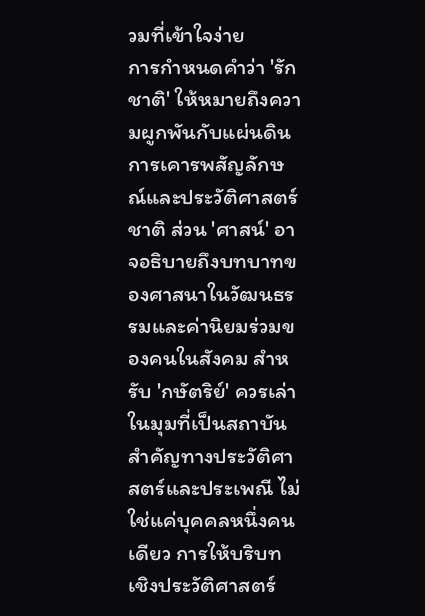วมที่เข้าใจง่าย
การกำหนดคำว่า 'รักชาติ' ให้หมายถึงความผูกพันกับแผ่นดิน การเคารพสัญลักษณ์และประวัติศาสตร์ชาติ ส่วน 'ศาสน์' อาจอธิบายถึงบทบาทของศาสนาในวัฒนธรรมและค่านิยมร่วมของคนในสังคม สำหรับ 'กษัตริย์' ควรเล่าในมุมที่เป็นสถาบันสำคัญทางประวัติศาสตร์และประเพณี ไม่ใช่แค่บุคคลหนึ่งคนเดียว การให้บริบทเชิงประวัติศาสตร์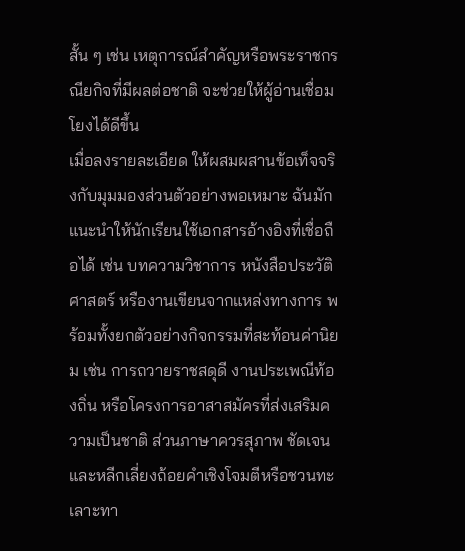สั้น ๆ เช่น เหตุการณ์สำคัญหรือพระราชกรณียกิจที่มีผลต่อชาติ จะช่วยให้ผู้อ่านเชื่อมโยงได้ดีขึ้น
เมื่อลงรายละเอียด ให้ผสมผสานข้อเท็จจริงกับมุมมองส่วนตัวอย่างพอเหมาะ ฉันมักแนะนำให้นักเรียนใช้เอกสารอ้างอิงที่เชื่อถือได้ เช่น บทความวิชาการ หนังสือประวัติศาสตร์ หรืองานเขียนจากแหล่งทางการ พร้อมทั้งยกตัวอย่างกิจกรรมที่สะท้อนค่านิยม เช่น การถวายราชสดุดี งานประเพณีท้องถิ่น หรือโครงการอาสาสมัครที่ส่งเสริมความเป็นชาติ ส่วนภาษาควรสุภาพ ชัดเจน และหลีกเลี่ยงถ้อยคำเชิงโจมตีหรือชวนทะเลาะทา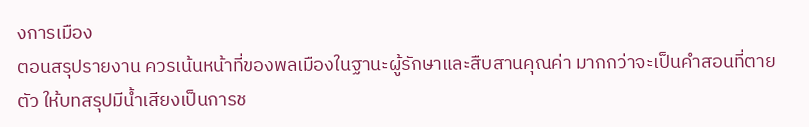งการเมือง
ตอนสรุปรายงาน ควรเน้นหน้าที่ของพลเมืองในฐานะผู้รักษาและสืบสานคุณค่า มากกว่าจะเป็นคำสอนที่ตายตัว ให้บทสรุปมีน้ำเสียงเป็นการช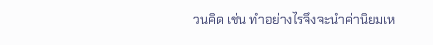วนคิด เช่น ทำอย่างไรจึงจะนำค่านิยมเห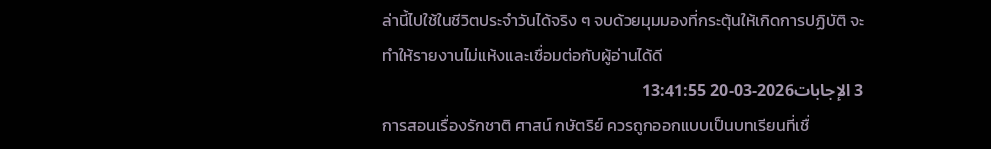ล่านี้ไปใช้ในชีวิตประจำวันได้จริง ๆ จบด้วยมุมมองที่กระตุ้นให้เกิดการปฏิบัติ จะทำให้รายงานไม่แห้งและเชื่อมต่อกับผู้อ่านได้ดี
3 الإجابات2026-03-20 13:41:55
การสอนเรื่องรักชาติ ศาสน์ กษัตริย์ ควรถูกออกแบบเป็นบทเรียนที่เชื่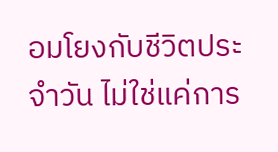อมโยงกับชีวิตประจำวัน ไม่ใช่แค่การ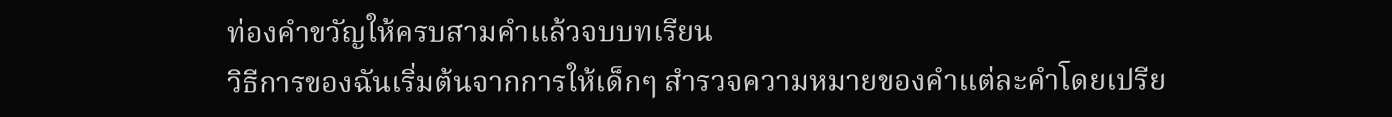ท่องคำขวัญให้ครบสามคำแล้วจบบทเรียน
วิธีการของฉันเริ่มต้นจากการให้เด็กๆ สำรวจความหมายของคำแต่ละคำโดยเปรีย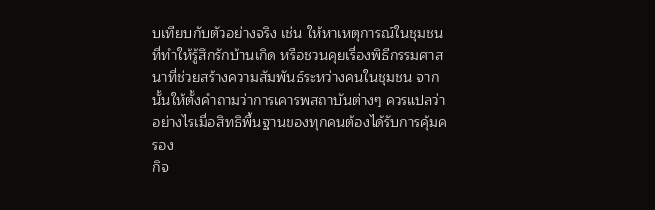บเทียบกับตัวอย่างจริง เช่น ให้หาเหตุการณ์ในชุมชนที่ทำให้รู้สึกรักบ้านเกิด หรือชวนคุยเรื่องพิธีกรรมศาสนาที่ช่วยสร้างความสัมพันธ์ระหว่างคนในชุมชน จากนั้นให้ตั้งคำถามว่าการเคารพสถาบันต่างๆ ควรแปลว่าอย่างไรเมื่อสิทธิพื้นฐานของทุกคนต้องได้รับการคุ้มครอง
กิจ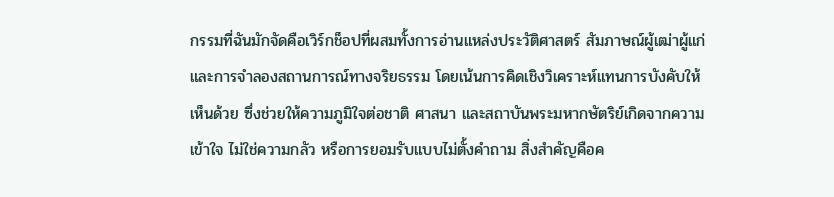กรรมที่ฉันมักจัดคือเวิร์กช็อปที่ผสมทั้งการอ่านแหล่งประวัติศาสตร์ สัมภาษณ์ผู้เฒ่าผู้แก่ และการจำลองสถานการณ์ทางจริยธรรม โดยเน้นการคิดเชิงวิเคราะห์แทนการบังคับให้เห็นด้วย ซึ่งช่วยให้ความภูมิใจต่อชาติ ศาสนา และสถาบันพระมหากษัตริย์เกิดจากความเข้าใจ ไม่ใช่ความกลัว หรือการยอมรับแบบไม่ตั้งคำถาม สิ่งสำคัญคือค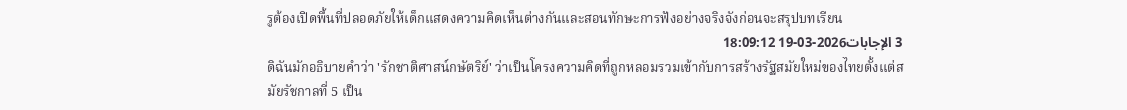รูต้องเปิดพื้นที่ปลอดภัยให้เด็กแสดงความคิดเห็นต่างกันและสอนทักษะการฟังอย่างจริงจังก่อนจะสรุปบทเรียน
3 الإجابات2026-03-19 18:09:12
ดิฉันมักอธิบายคำว่า 'รักชาติศาสน์กษัตริย์' ว่าเป็นโครงความคิดที่ถูกหลอมรวมเข้ากับการสร้างรัฐสมัยใหม่ของไทยตั้งแต่สมัยรัชกาลที่ 5 เป็น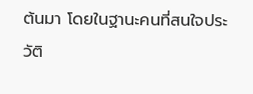ต้นมา โดยในฐานะคนที่สนใจประวัติ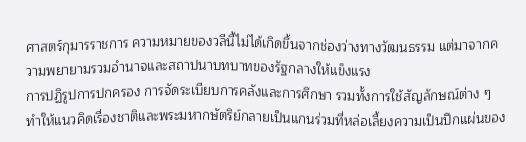ศาสตร์กุมารราชการ ความหมายของวลีนี้ไม่ได้เกิดขึ้นจากช่องว่างทางวัฒนธรรม แต่มาจากความพยายามรวมอำนาจและสถาปนาบทบาทของรัฐกลางให้แข็งแรง
การปฏิรูปการปกครอง การจัดระเบียบการคลังและการศึกษา รวมทั้งการใช้สัญลักษณ์ต่าง ๆ ทำให้แนวคิดเรื่องชาติและพระมหากษัตริย์กลายเป็นแกนร่วมที่หล่อเลี้ยงความเป็นปึกแผ่นของ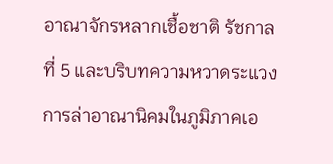อาณาจักรหลากเชื้อชาติ รัชกาลที่ 5 และบริบทความหวาดระแวงการล่าอาณานิคมในภูมิภาคเอ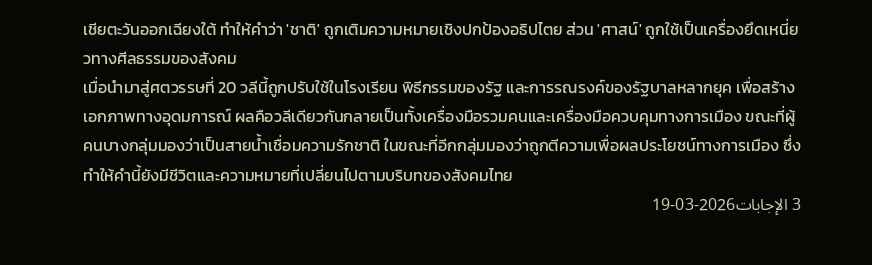เชียตะวันออกเฉียงใต้ ทำให้คำว่า 'ชาติ' ถูกเติมความหมายเชิงปกป้องอธิปไตย ส่วน 'ศาสน์' ถูกใช้เป็นเครื่องยึดเหนี่ยวทางศีลธรรมของสังคม
เมื่อนำมาสู่ศตวรรษที่ 20 วลีนี้ถูกปรับใช้ในโรงเรียน พิธีกรรมของรัฐ และการรณรงค์ของรัฐบาลหลากยุค เพื่อสร้างเอกภาพทางอุดมการณ์ ผลคือวลีเดียวกันกลายเป็นทั้งเครื่องมือรวมคนและเครื่องมือควบคุมทางการเมือง ขณะที่ผู้คนบางกลุ่มมองว่าเป็นสายน้ำเชื่อมความรักชาติ ในขณะที่อีกกลุ่มมองว่าถูกตีความเพื่อผลประโยชน์ทางการเมือง ซึ่งทำให้คำนี้ยังมีชีวิตและความหมายที่เปลี่ยนไปตามบริบทของสังคมไทย
3 الإجابات2026-03-19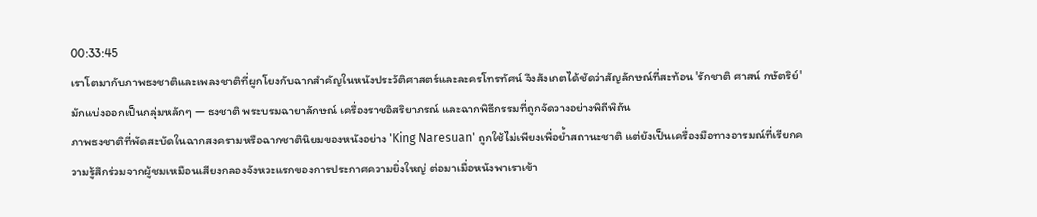00:33:45
เราโตมากับภาพธงชาติและเพลงชาติที่ผูกโยงกับฉากสำคัญในหนังประวัติศาสตร์และละครโทรทัศน์ จึงสังเกตได้ชัดว่าสัญลักษณ์ที่สะท้อน 'รักชาติ ศาสน์ กษัตริย์' มักแบ่งออกเป็นกลุ่มหลักๆ — ธงชาติ พระบรมฉายาลักษณ์ เครื่องราชอิสริยาภรณ์ และฉากพิธีกรรมที่ถูกจัดวางอย่างพิถีพิถัน
ภาพธงชาติที่พัดสะบัดในฉากสงครามหรือฉากชาตินิยมของหนังอย่าง 'King Naresuan' ถูกใช้ไม่เพียงเพื่อย้ำสถานะชาติ แต่ยังเป็นเครื่องมือทางอารมณ์ที่เรียกความรู้สึกร่วมจากผู้ชมเหมือนเสียงกลองจังหวะแรกของการประกาศความยิ่งใหญ่ ต่อมาเมื่อหนังพาเราเข้า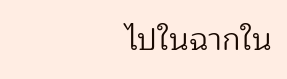ไปในฉากใน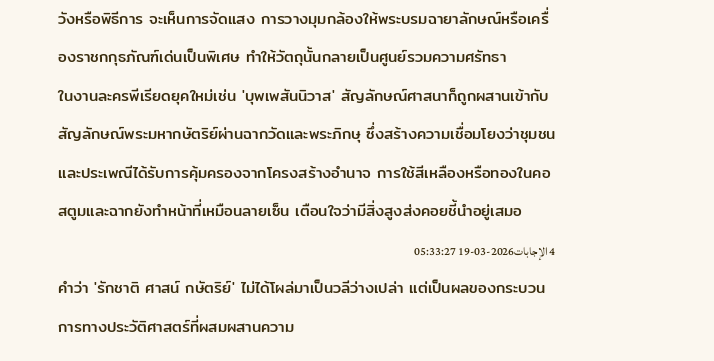วังหรือพิธีการ จะเห็นการจัดแสง การวางมุมกล้องให้พระบรมฉายาลักษณ์หรือเครื่องราชกกุธภัณฑ์เด่นเป็นพิเศษ ทำให้วัตถุนั้นกลายเป็นศูนย์รวมความศรัทธา
ในงานละครพีเรียดยุคใหม่เช่น 'บุพเพสันนิวาส' สัญลักษณ์ศาสนาก็ถูกผสานเข้ากับสัญลักษณ์พระมหากษัตริย์ผ่านฉากวัดและพระภิกษุ ซึ่งสร้างความเชื่อมโยงว่าชุมชนและประเพณีได้รับการคุ้มครองจากโครงสร้างอำนาจ การใช้สีเหลืองหรือทองในคอสตูมและฉากยังทำหน้าที่เหมือนลายเซ็น เตือนใจว่ามีสิ่งสูงส่งคอยชี้นำอยู่เสมอ
4 الإجابات2026-03-19 05:33:27
คำว่า 'รักชาติ ศาสน์ กษัตริย์' ไม่ได้โผล่มาเป็นวลีว่างเปล่า แต่เป็นผลของกระบวนการทางประวัติศาสตร์ที่ผสมผสานความ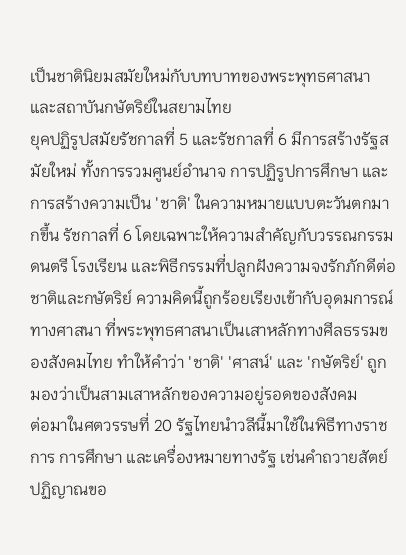เป็นชาตินิยมสมัยใหม่กับบทบาทของพระพุทธศาสนาและสถาบันกษัตริย์ในสยามไทย
ยุคปฏิรูปสมัยรัชกาลที่ 5 และรัชกาลที่ 6 มีการสร้างรัฐสมัยใหม่ ทั้งการรวมศูนย์อำนาจ การปฏิรูปการศึกษา และการสร้างความเป็น 'ชาติ' ในความหมายแบบตะวันตกมากขึ้น รัชกาลที่ 6 โดยเฉพาะให้ความสำคัญกับวรรณกรรม ดนตรี โรงเรียน และพิธีกรรมที่ปลูกฝังความจงรักภักดีต่อชาติและกษัตริย์ ความคิดนี้ถูกร้อยเรียงเข้ากับอุดมการณ์ทางศาสนา ที่พระพุทธศาสนาเป็นเสาหลักทางศีลธรรมของสังคมไทย ทำให้คำว่า 'ชาติ' 'ศาสน์' และ 'กษัตริย์' ถูกมองว่าเป็นสามเสาหลักของความอยู่รอดของสังคม
ต่อมาในศตวรรษที่ 20 รัฐไทยนำวลีนี้มาใช้ในพิธีทางราชการ การศึกษา และเครื่องหมายทางรัฐ เช่นคำถวายสัตย์ปฏิญาณขอ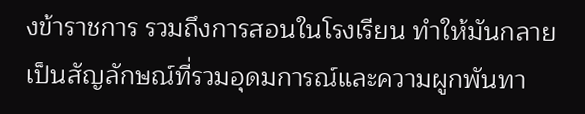งข้าราชการ รวมถึงการสอนในโรงเรียน ทำให้มันกลายเป็นสัญลักษณ์ที่รวมอุดมการณ์และความผูกพันทา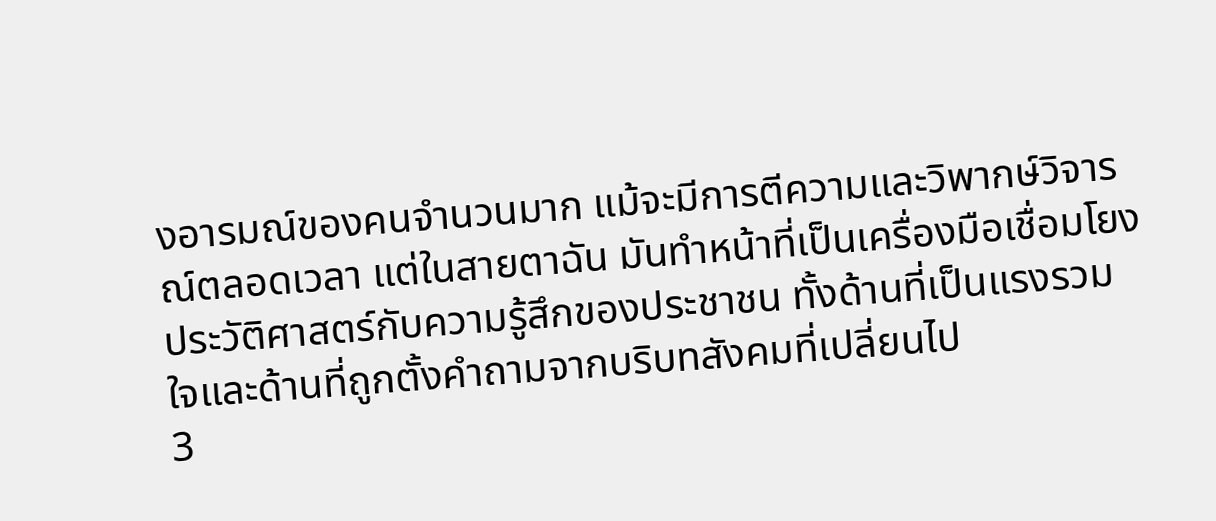งอารมณ์ของคนจำนวนมาก แม้จะมีการตีความและวิพากษ์วิจารณ์ตลอดเวลา แต่ในสายตาฉัน มันทำหน้าที่เป็นเครื่องมือเชื่อมโยงประวัติศาสตร์กับความรู้สึกของประชาชน ทั้งด้านที่เป็นแรงรวมใจและด้านที่ถูกตั้งคำถามจากบริบทสังคมที่เปลี่ยนไป
3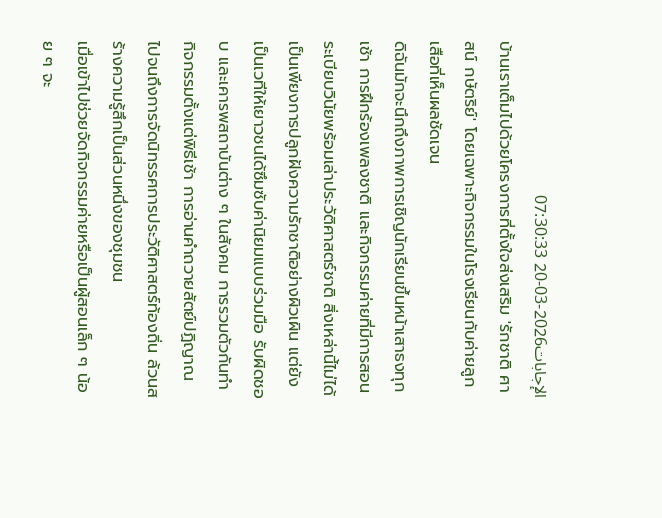الإجابات2026-03-20 07:30:33
บ้านเราเต็มไปด้วยโครงการที่ตั้งใจส่งเสริม 'รักชาติ ศาสน์ กษัตริย์' โดยเฉพาะกิจกรรมในโรงเรียนกับค่ายลูกเสือที่เห็นผลชัดเจน
ดิฉันมักจะนึกถึงภาพการเชิญนักเรียนขึ้นหน้าเสาธงทุกเช้า การฝึกร้องเพลงชาติ และกิจกรรมค่ายที่มีการสอนระเบียบวินัยพร้อมเล่าประวัติศาสตร์ชาติ สิ่งเหล่านี้ไม่ได้เป็นเพียงการปลูกฝังความรักชาติอย่างผิวเผิน แต่ยังเป็นเวทีให้เยาวชนได้ซึมซับค่านิยมแบบร่วมมือ รับผิดชอบ และเคารพสถาบันต่าง ๆ ในสังคม การรวมตัวกันทำกิจกรรมตั้งแต่พิธีเช้า การอ่านคำถวายสัตย์ปฏิญาณ ไปจนถึงการจัดนิทรรศการประวัติศาสตร์ท้องถิ่น ล้วนสร้างความรู้สึกเป็นส่วนหนึ่งของชุมชน
เมื่อเข้าไปช่วยจัดกิจกรรมค่ายหรือเป็นผู้สอนเล็ก ๆ น้อย ๆ จะ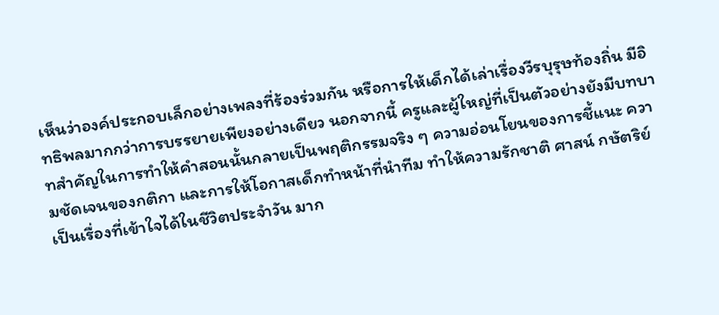เห็นว่าองค์ประกอบเล็กอย่างเพลงที่ร้องร่วมกัน หรือการให้เด็กได้เล่าเรื่องวีรบุรุษท้องถิ่น มีอิทธิพลมากกว่าการบรรยายเพียงอย่างเดียว นอกจากนี้ ครูและผู้ใหญ่ที่เป็นตัวอย่างยังมีบทบาทสำคัญในการทำให้คำสอนนั้นกลายเป็นพฤติกรรมจริง ๆ ความอ่อนโยนของการชี้แนะ ความชัดเจนของกติกา และการให้โอกาสเด็กทำหน้าที่นำทีม ทำให้ความรักชาติ ศาสน์ กษัตริย์เป็นเรื่องที่เข้าใจได้ในชีวิตประจำวัน มาก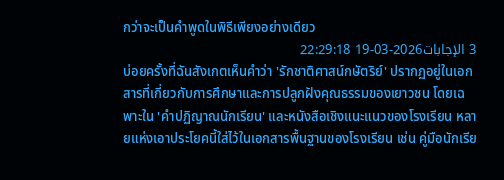กว่าจะเป็นคำพูดในพิธีเพียงอย่างเดียว
3 الإجابات2026-03-19 22:29:18
บ่อยครั้งที่ฉันสังเกตเห็นคำว่า 'รักชาติศาสน์กษัตริย์' ปรากฏอยู่ในเอกสารที่เกี่ยวกับการศึกษาและการปลูกฝังคุณธรรมของเยาวชน โดยเฉพาะใน 'คำปฏิญาณนักเรียน' และหนังสือเชิงแนะแนวของโรงเรียน หลายแห่งเอาประโยคนี้ใส่ไว้ในเอกสารพื้นฐานของโรงเรียน เช่น คู่มือนักเรีย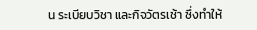น ระเบียบวิชา และกิจวัตรเช้า ซึ่งทำให้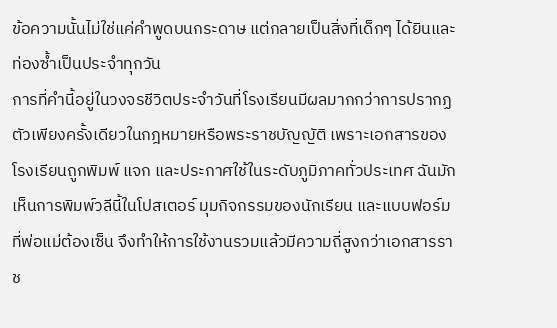ข้อความนั้นไม่ใช่แค่คำพูดบนกระดาษ แต่กลายเป็นสิ่งที่เด็กๆ ได้ยินและท่องซ้ำเป็นประจำทุกวัน
การที่คำนี้อยู่ในวงจรชีวิตประจำวันที่โรงเรียนมีผลมากกว่าการปรากฏตัวเพียงครั้งเดียวในกฎหมายหรือพระราชบัญญัติ เพราะเอกสารของโรงเรียนถูกพิมพ์ แจก และประกาศใช้ในระดับภูมิภาคทั่วประเทศ ฉันมักเห็นการพิมพ์วลีนี้ในโปสเตอร์ มุมกิจกรรมของนักเรียน และแบบฟอร์มที่พ่อแม่ต้องเซ็น จึงทำให้การใช้งานรวมแล้วมีความถี่สูงกว่าเอกสารราช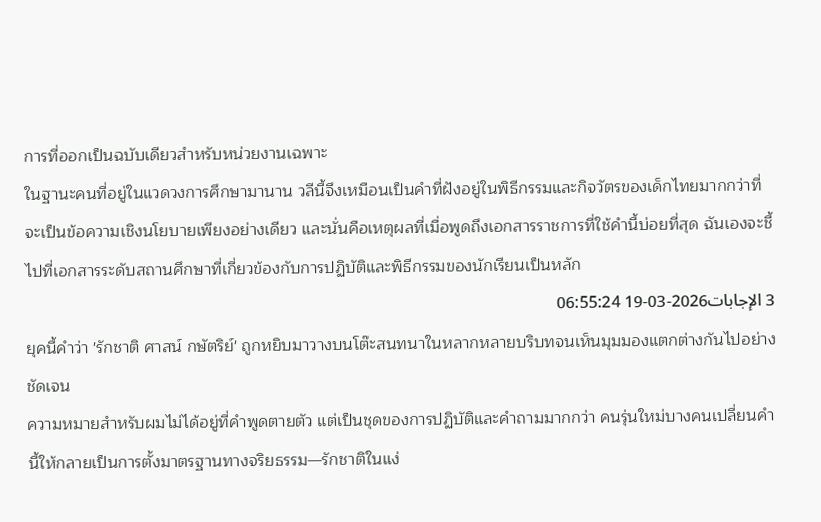การที่ออกเป็นฉบับเดียวสำหรับหน่วยงานเฉพาะ
ในฐานะคนที่อยู่ในแวดวงการศึกษามานาน วลีนี้จึงเหมือนเป็นคำที่ฝังอยู่ในพิธีกรรมและกิจวัตรของเด็กไทยมากกว่าที่จะเป็นข้อความเชิงนโยบายเพียงอย่างเดียว และนั่นคือเหตุผลที่เมื่อพูดถึงเอกสารราชการที่ใช้คำนี้บ่อยที่สุด ฉันเองจะชี้ไปที่เอกสารระดับสถานศึกษาที่เกี่ยวข้องกับการปฏิบัติและพิธีกรรมของนักเรียนเป็นหลัก
3 الإجابات2026-03-19 06:55:24
ยุคนี้คำว่า 'รักชาติ ศาสน์ กษัตริย์' ถูกหยิบมาวางบนโต๊ะสนทนาในหลากหลายบริบทจนเห็นมุมมองแตกต่างกันไปอย่างชัดเจน
ความหมายสำหรับผมไม่ได้อยู่ที่คำพูดตายตัว แต่เป็นชุดของการปฏิบัติและคำถามมากกว่า คนรุ่นใหม่บางคนเปลี่ยนคำนี้ให้กลายเป็นการตั้งมาตรฐานทางจริยธรรม—รักชาติในแง่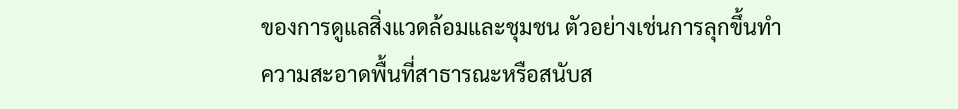ของการดูแลสิ่งแวดล้อมและชุมชน ตัวอย่างเช่นการลุกขึ้นทำความสะอาดพื้นที่สาธารณะหรือสนับส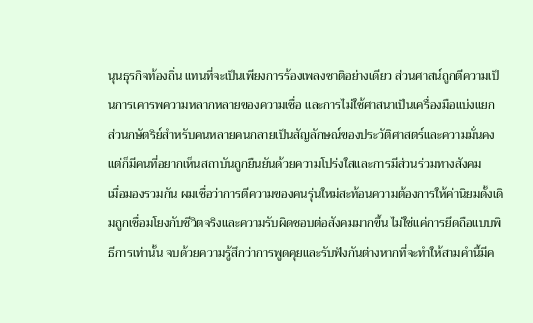นุนธุรกิจท้องถิ่น แทนที่จะเป็นเพียงการร้องเพลงชาติอย่างเดียว ส่วนศาสน์ถูกตีความเป็นการเคารพความหลากหลายของความเชื่อ และการไม่ใช้ศาสนาเป็นเครื่องมือแบ่งแยก ส่วนกษัตริย์สำหรับคนหลายคนกลายเป็นสัญลักษณ์ของประวัติศาสตร์และความมั่นคง แต่ก็มีคนที่อยากเห็นสถาบันถูกยืนยันด้วยความโปร่งใสและการมีส่วนร่วมทางสังคม
เมื่อมองรวมกัน ผมเชื่อว่าการตีความของคนรุ่นใหม่สะท้อนความต้องการให้ค่านิยมดั้งเดิมถูกเชื่อมโยงกับชีวิตจริงและความรับผิดชอบต่อสังคมมากขึ้น ไม่ใช่แค่การยึดถือแบบพิธีการเท่านั้น จบด้วยความรู้สึกว่าการพูดคุยและรับฟังกันต่างหากที่จะทำให้สามคำนี้มีค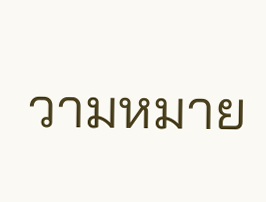วามหมาย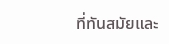ที่ทันสมัยและ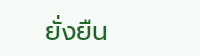ยั่งยืน